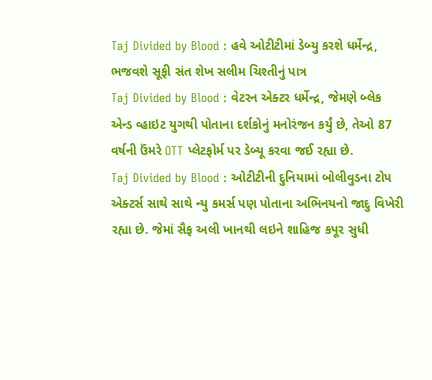Taj Divided by Blood : હવે ઓટીટીમાં ડેબ્યુ કરશે ધર્મેન્દ્ર, ભજવશે સૂફી સંત શેખ સલીમ ચિશ્તીનું પાત્ર
Taj Divided by Blood : વેટરન એક્ટર ધર્મેન્દ્ર, જેમણે બ્લેક એન્ડ વ્હાઇટ યુગથી પોતાના દર્શકોનું મનોરંજન કર્યું છે, તેઓ 87 વર્ષની ઉંમરે OTT પ્લેટફોર્મ પર ડેબ્યૂ કરવા જઈ રહ્યા છે.
Taj Divided by Blood : ઓટીટીની દુનિયામાં બોલીવુડના ટોપ એક્ટર્સ સાથે સાથે ન્યુ કમર્સ પણ પોતાના અભિનયનો જાદુ વિખેરી રહ્યા છે. જેમાં સૈફ અલી ખાનથી લઇને શાહિજ કપૂર સુધી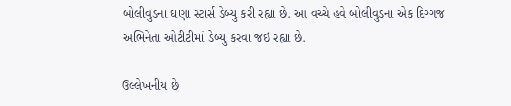બોલીવુડના ઘણા સ્ટાર્સ ડેબ્યુ કરી રહ્યા છે. આ વચ્ચે હવે બોલીવુડના એક દિગ્ગજ અભિનેતા ઓટીટીમાં ડેબ્યુ કરવા જઇ રહ્યા છે.

ઉલ્લેખનીય છે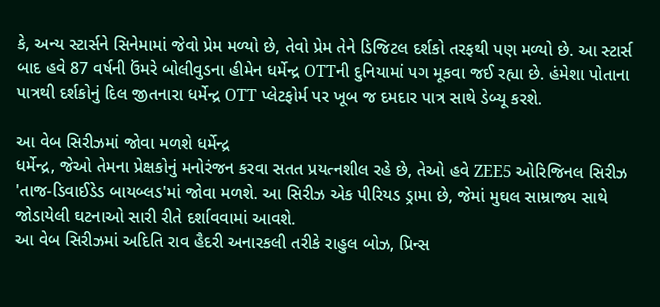કે, અન્ય સ્ટાર્સને સિનેમામાં જેવો પ્રેમ મળ્યો છે, તેવો પ્રેમ તેને ડિજિટલ દર્શકો તરફથી પણ મળ્યો છે. આ સ્ટાર્સ બાદ હવે 87 વર્ષની ઉંમરે બોલીવુડના હીમેન ધર્મેન્દ્ર OTTની દુનિયામાં પગ મૂકવા જઈ રહ્યા છે. હંમેશા પોતાના પાત્રથી દર્શકોનું દિલ જીતનારા ધર્મેન્દ્ર OTT પ્લેટફોર્મ પર ખૂબ જ દમદાર પાત્ર સાથે ડેબ્યૂ કરશે.

આ વેબ સિરીઝમાં જોવા મળશે ધર્મેન્દ્ર
ધર્મેન્દ્ર, જેઓ તેમના પ્રેક્ષકોનું મનોરંજન કરવા સતત પ્રયત્નશીલ રહે છે, તેઓ હવે ZEE5 ઓરિજિનલ સિરીઝ 'તાજ-ડિવાઈડેડ બાયબ્લડ'માં જોવા મળશે. આ સિરીઝ એક પીરિયડ ડ્રામા છે, જેમાં મુઘલ સામ્રાજ્ય સાથે જોડાયેલી ઘટનાઓ સારી રીતે દર્શાવવામાં આવશે.
આ વેબ સિરીઝમાં અદિતિ રાવ હૈદરી અનારકલી તરીકે રાહુલ બોઝ, પ્રિન્સ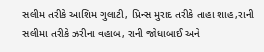સલીમ તરીકે આશિમ ગુલાટી, પ્રિન્સ મુરાદ તરીકે તાહા શાહ,રાની સલીમા તરીકે ઝરીના વહાબ, રાની જોધાબાઈ અને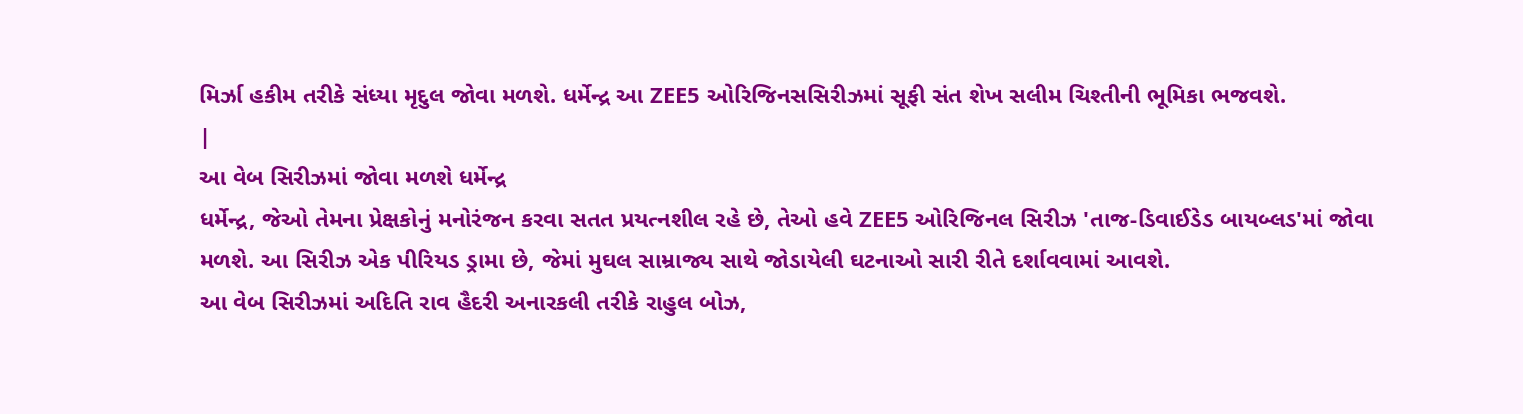મિર્ઝા હકીમ તરીકે સંધ્યા મૃદુલ જોવા મળશે. ધર્મેન્દ્ર આ ZEE5 ઓરિજિનસસિરીઝમાં સૂફી સંત શેખ સલીમ ચિશ્તીની ભૂમિકા ભજવશે.
|
આ વેબ સિરીઝમાં જોવા મળશે ધર્મેન્દ્ર
ધર્મેન્દ્ર, જેઓ તેમના પ્રેક્ષકોનું મનોરંજન કરવા સતત પ્રયત્નશીલ રહે છે, તેઓ હવે ZEE5 ઓરિજિનલ સિરીઝ 'તાજ-ડિવાઈડેડ બાયબ્લડ'માં જોવા મળશે. આ સિરીઝ એક પીરિયડ ડ્રામા છે, જેમાં મુઘલ સામ્રાજ્ય સાથે જોડાયેલી ઘટનાઓ સારી રીતે દર્શાવવામાં આવશે.
આ વેબ સિરીઝમાં અદિતિ રાવ હૈદરી અનારકલી તરીકે રાહુલ બોઝ,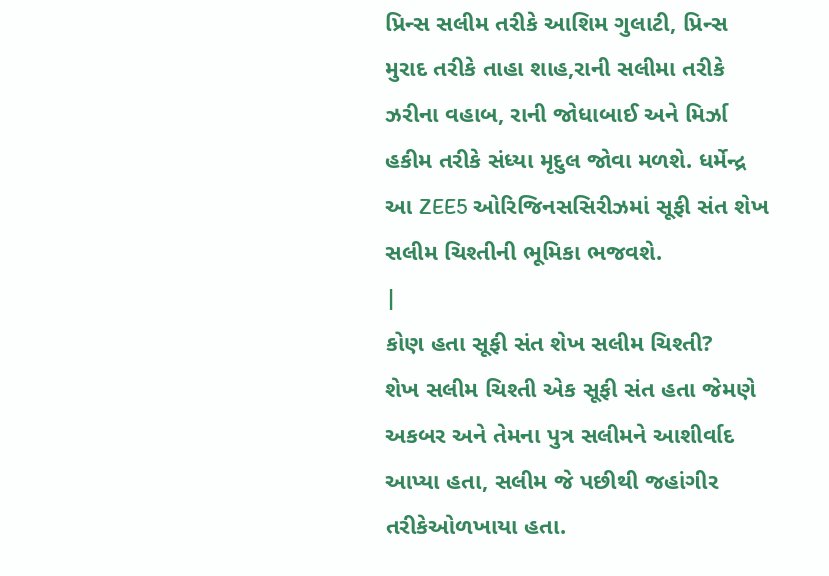પ્રિન્સ સલીમ તરીકે આશિમ ગુલાટી, પ્રિન્સ મુરાદ તરીકે તાહા શાહ,રાની સલીમા તરીકે ઝરીના વહાબ, રાની જોધાબાઈ અને મિર્ઝા હકીમ તરીકે સંધ્યા મૃદુલ જોવા મળશે. ધર્મેન્દ્ર આ ZEE5 ઓરિજિનસસિરીઝમાં સૂફી સંત શેખ સલીમ ચિશ્તીની ભૂમિકા ભજવશે.
|
કોણ હતા સૂફી સંત શેખ સલીમ ચિશ્તી?
શેખ સલીમ ચિશ્તી એક સૂફી સંત હતા જેમણે અકબર અને તેમના પુત્ર સલીમને આશીર્વાદ આપ્યા હતા, સલીમ જે પછીથી જહાંગીર તરીકેઓળખાયા હતા.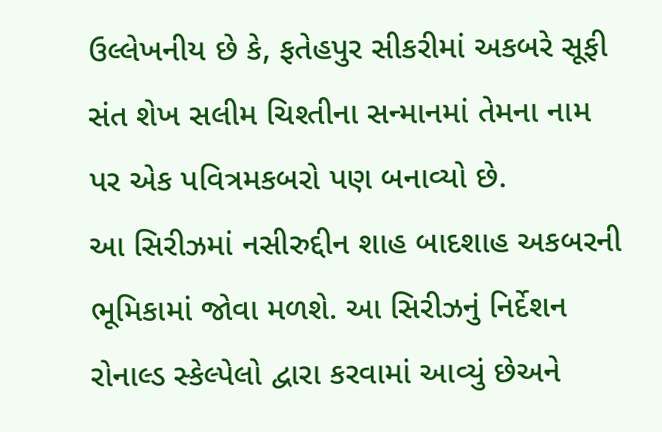ઉલ્લેખનીય છે કે, ફતેહપુર સીકરીમાં અકબરે સૂફી સંત શેખ સલીમ ચિશ્તીના સન્માનમાં તેમના નામ પર એક પવિત્રમકબરો પણ બનાવ્યો છે.
આ સિરીઝમાં નસીરુદ્દીન શાહ બાદશાહ અકબરની ભૂમિકામાં જોવા મળશે. આ સિરીઝનું નિર્દેશન રોનાલ્ડ સ્કેલ્પેલો દ્વારા કરવામાં આવ્યું છેઅને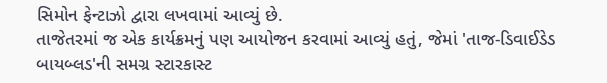સિમોન ફેન્ટાઝો દ્વારા લખવામાં આવ્યું છે.
તાજેતરમાં જ એક કાર્યક્રમનું પણ આયોજન કરવામાં આવ્યું હતું, જેમાં 'તાજ-ડિવાઈડેડ બાયબ્લડ'ની સમગ્ર સ્ટારકાસ્ટ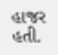હાજર હતી.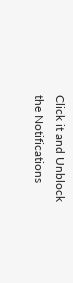Click it and Unblock the Notifications